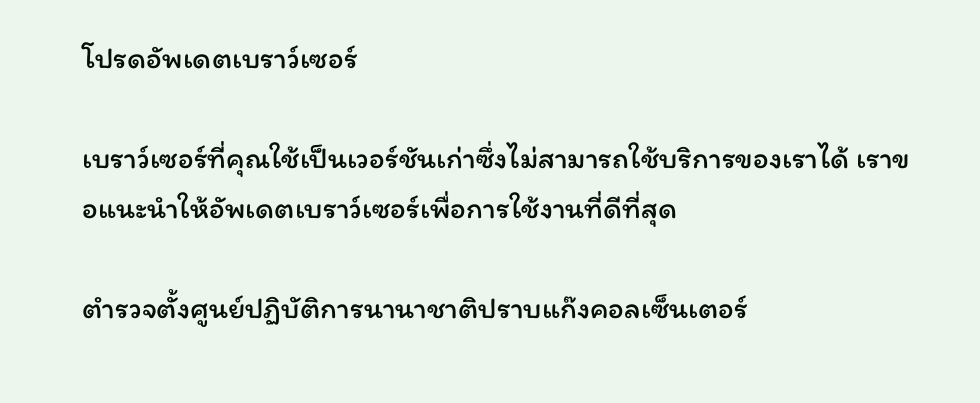โปรดอัพเดตเบราว์เซอร์

เบราว์เซอร์ที่คุณใช้เป็นเวอร์ชันเก่าซึ่งไม่สามารถใช้บริการของเราได้ เราขอแนะนำให้อัพเดตเบราว์เซอร์เพื่อการใช้งานที่ดีที่สุด

ตำรวจตั้งศูนย์ปฏิบัติการนานาชาติปราบแก๊งคอลเซ็นเตอร์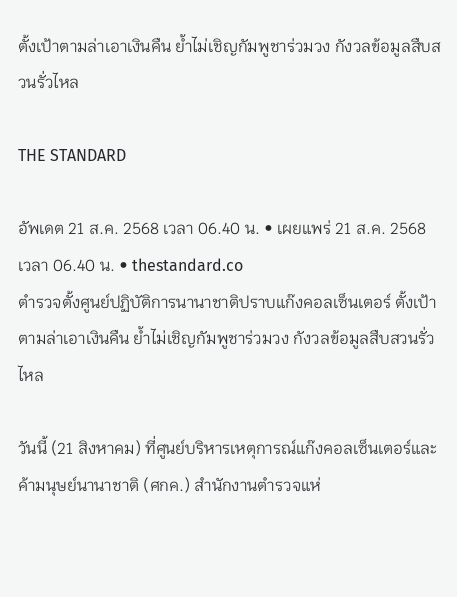ตั้งเป้าตามล่าเอาเงินคืน ย้ำไม่เชิญกัมพูชาร่วมวง กังวลข้อมูลสืบสวนรั่วไหล

THE STANDARD

อัพเดต 21 ส.ค. 2568 เวลา 06.40 น. • เผยแพร่ 21 ส.ค. 2568 เวลา 06.40 น. • thestandard.co
ตำรวจตั้งศูนย์ปฏิบัติการนานาชาติปราบแก๊งคอลเซ็นเตอร์ ตั้งเป้าตามล่าเอาเงินคืน ย้ำไม่เชิญกัมพูชาร่วมวง กังวลข้อมูลสืบสวนรั่วไหล

วันนี้ (21 สิงหาคม) ที่ศูนย์บริหารเหตุการณ์แก๊งคอลเซ็นเตอร์และค้ามนุษย์นานาชาติ (ศกค.) สำนักงานตำรวจแห่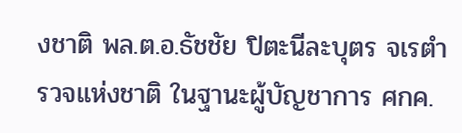งชาติ พล.ต.อ.ธัชชัย ปิตะนีละบุตร จเรตำรวจแห่งชาติ ในฐานะผู้บัญชาการ ศกค.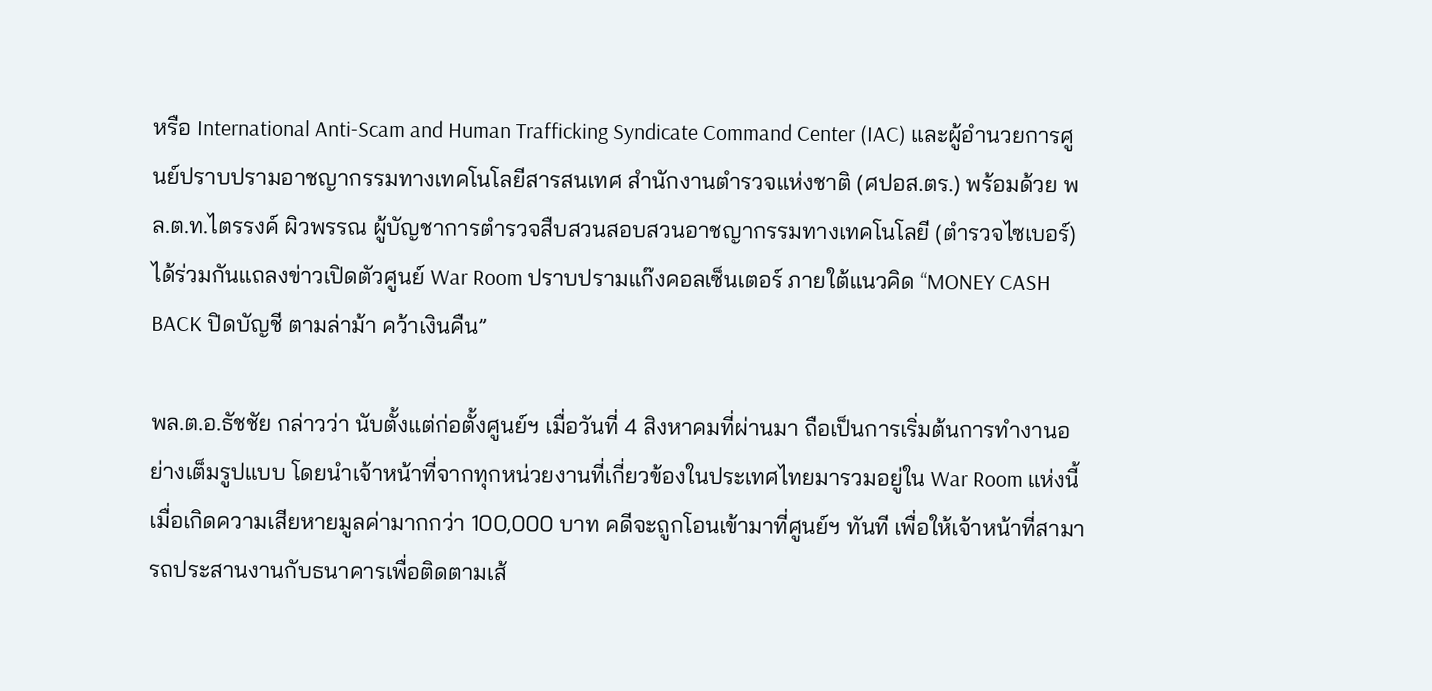หรือ International Anti-Scam and Human Trafficking Syndicate Command Center (IAC) และผู้อำนวยการศูนย์ปราบปรามอาชญากรรมทางเทคโนโลยีสารสนเทศ สำนักงานตำรวจแห่งชาติ (ศปอส.ตร.) พร้อมด้วย พล.ต.ท.ไตรรงค์ ผิวพรรณ ผู้บัญชาการตำรวจสืบสวนสอบสวนอาชญากรรมทางเทคโนโลยี (ตำรวจไซเบอร์) ได้ร่วมกันแถลงข่าวเปิดตัวศูนย์ War Room ปราบปรามแก๊งคอลเซ็นเตอร์ ภายใต้แนวคิด “MONEY CASH BACK ปิดบัญชี ตามล่าม้า คว้าเงินคืน”

พล.ต.อ.ธัชชัย กล่าวว่า นับตั้งแต่ก่อตั้งศูนย์ฯ เมื่อวันที่ 4 สิงหาคมที่ผ่านมา ถือเป็นการเริ่มต้นการทำงานอย่างเต็มรูปแบบ โดยนำเจ้าหน้าที่จากทุกหน่วยงานที่เกี่ยวข้องในประเทศไทยมารวมอยู่ใน War Room แห่งนี้ เมื่อเกิดความเสียหายมูลค่ามากกว่า 100,000 บาท คดีจะถูกโอนเข้ามาที่ศูนย์ฯ ทันที เพื่อให้เจ้าหน้าที่สามารถประสานงานกับธนาคารเพื่อติดตามเส้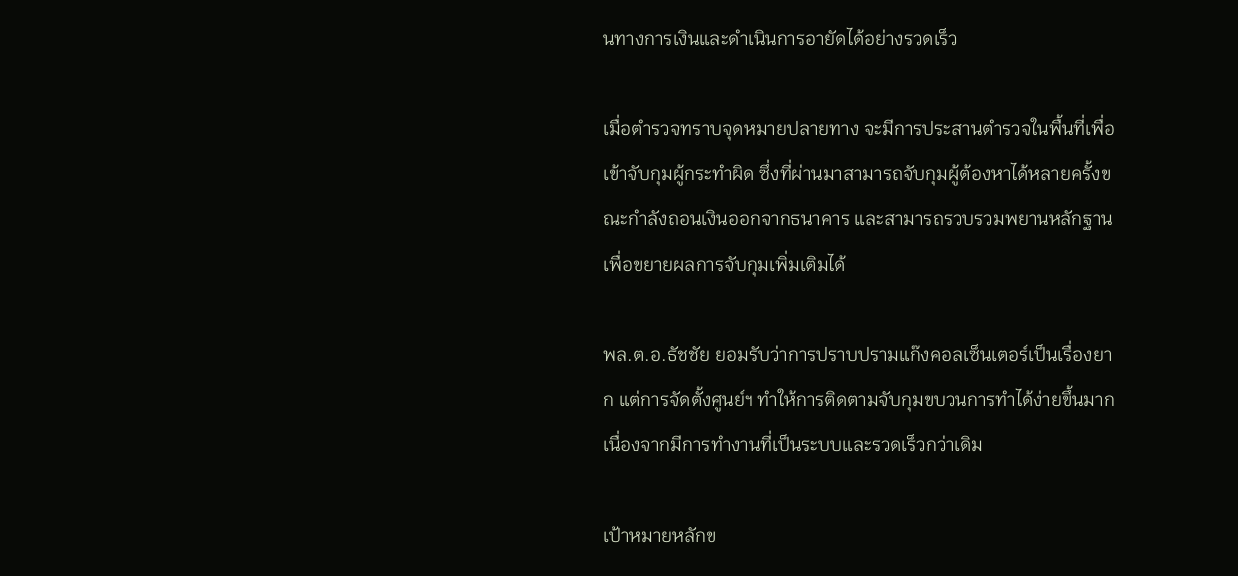นทางการเงินและดำเนินการอายัดได้อย่างรวดเร็ว

เมื่อตำรวจทราบจุดหมายปลายทาง จะมีการประสานตำรวจในพื้นที่เพื่อเข้าจับกุมผู้กระทำผิด ซึ่งที่ผ่านมาสามารถจับกุมผู้ต้องหาได้หลายครั้งขณะกำลังถอนเงินออกจากธนาคาร และสามารถรวบรวมพยานหลักฐานเพื่อขยายผลการจับกุมเพิ่มเติมได้

พล.ต.อ.ธัชชัย ยอมรับว่าการปราบปรามแก๊งคอลเซ็นเตอร์เป็นเรื่องยาก แต่การจัดตั้งศูนย์ฯ ทำให้การติดตามจับกุมขบวนการทำได้ง่ายขึ้นมาก เนื่องจากมีการทำงานที่เป็นระบบและรวดเร็วกว่าเดิม

เป้าหมายหลักข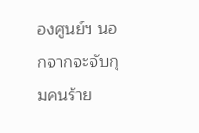องศูนย์ฯ นอกจากจะจับกุมคนร้าย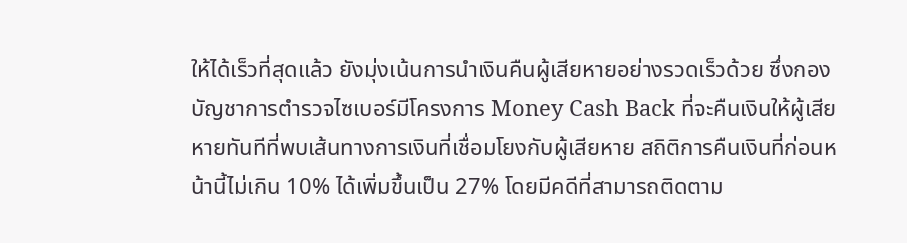ให้ได้เร็วที่สุดแล้ว ยังมุ่งเน้นการนำเงินคืนผู้เสียหายอย่างรวดเร็วด้วย ซึ่งกองบัญชาการตำรวจไซเบอร์มีโครงการ Money Cash Back ที่จะคืนเงินให้ผู้เสียหายทันทีที่พบเส้นทางการเงินที่เชื่อมโยงกับผู้เสียหาย สถิติการคืนเงินที่ก่อนหน้านี้ไม่เกิน 10% ได้เพิ่มขึ้นเป็น 27% โดยมีคดีที่สามารถติดตาม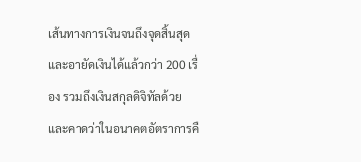เส้นทางการเงินจนถึงจุดสิ้นสุดและอายัดเงินได้แล้วกว่า 200 เรื่อง รวมถึงเงินสกุลดิจิทัลด้วย และคาดว่าในอนาคตอัตราการคื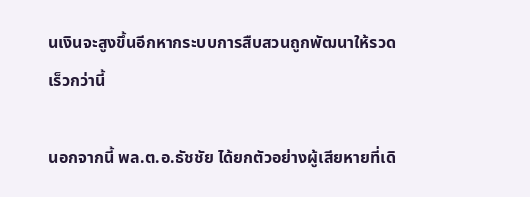นเงินจะสูงขึ้นอีกหากระบบการสืบสวนถูกพัฒนาให้รวดเร็วกว่านี้

นอกจากนี้ พล.ต.อ.ธัชชัย ได้ยกตัวอย่างผู้เสียหายที่เดิ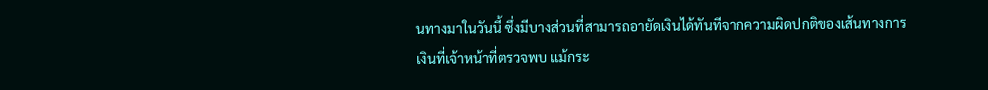นทางมาในวันนี้ ซึ่งมีบางส่วนที่สามารถอายัดเงินได้ทันทีจากความผิดปกติของเส้นทางการเงินที่เจ้าหน้าที่ตรวจพบ แม้กระ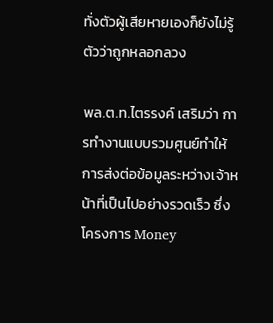ทั่งตัวผู้เสียหายเองก็ยังไม่รู้ตัวว่าถูกหลอกลวง

พล.ต.ท.ไตรรงค์ เสริมว่า การทำงานแบบรวมศูนย์ทำให้การส่งต่อข้อมูลระหว่างเจ้าหน้าที่เป็นไปอย่างรวดเร็ว ซึ่งโครงการ Money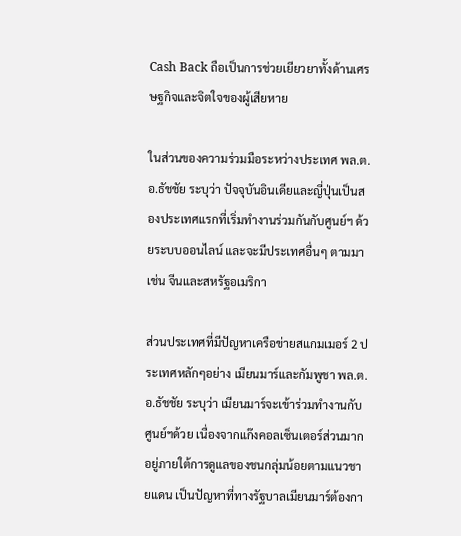Cash Back ถือเป็นการช่วยเยียวยาทั้งด้านเศรษฐกิจและจิตใจของผู้เสียหาย

ในส่วนของความร่วมมือระหว่างประเทศ พล.ต.อ.ธัชชัย ระบุว่า ปัจจุบันอินเดียและญี่ปุ่นเป็นสองประเทศแรกที่เริ่มทำงานร่วมกันกับศูนย์ฯ ด้วยระบบออนไลน์ และจะมีประเทศอื่นๆ ตามมา เช่น จีนและสหรัฐอเมริกา

ส่วนประเทศที่มีปัญหาเครือข่ายสแกมเมอร์ 2 ประเทศหลักๆอย่าง เมียนมาร์และกัมพูชา พล.ต.อ.ธัชชัย ระบุว่า เมียนมาร์จะเข้าร่วมทำงานกับศูนย์ฯด้วย เนื่องจากแก๊งคอลเซ็นเตอร์ส่วนมากอยู่ภายใต้การดูแลของชนกลุ่มน้อยตามแนวชายแดน เป็นปัญหาที่ทางรัฐบาลเมียนมาร์ต้องกา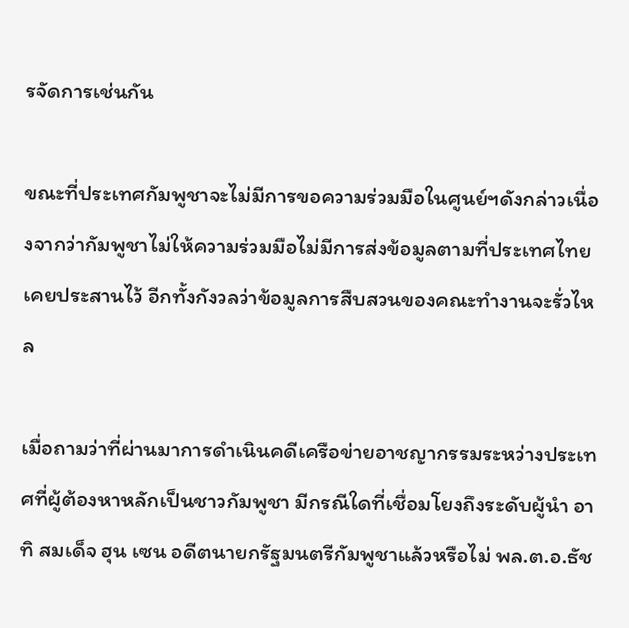รจัดการเช่นกัน

ขณะที่ประเทศกัมพูชาจะไม่มีการขอความร่วมมือในศูนย์ฯดังกล่าวเนื่องจากว่ากัมพูชาไม่ให้ความร่วมมือไม่มีการส่งข้อมูลตามที่ประเทศไทยเคยประสานไว้ อีกทั้งกังวลว่าข้อมูลการสืบสวนของคณะทำงานจะรั่วไหล

เมื่อถามว่าที่ผ่านมาการดำเนินคดีเครือข่ายอาชญากรรมระหว่างประเทศที่ผู้ต้องหาหลักเป็นชาวกัมพูชา มีกรณีใดที่เชื่อมโยงถึงระดับผู้นำ อาทิ สมเด็จ ฮุน เซน อดีตนายกรัฐมนตรีกัมพูชาแล้วหรือไม่ พล.ต.อ.ธัช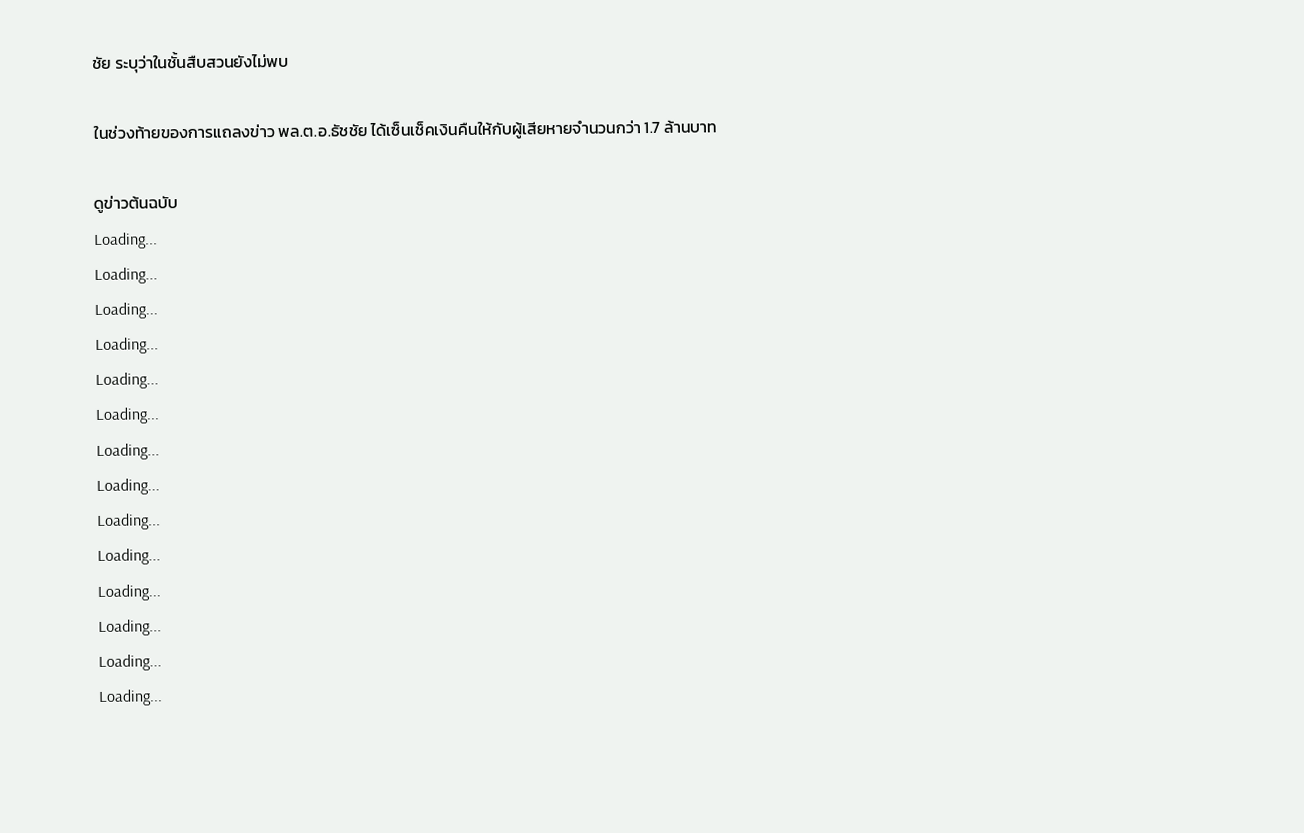ชัย ระบุว่าในชั้นสืบสวนยังไม่พบ

ในช่วงท้ายของการแถลงข่าว พล.ต.อ.ธัชชัย ได้เซ็นเช็คเงินคืนให้กับผู้เสียหายจำนวนกว่า 1.7 ล้านบาท

ดูข่าวต้นฉบับ
Loading...
Loading...
Loading...
Loading...
Loading...
Loading...
Loading...
Loading...
Loading...
Loading...
Loading...
Loading...
Loading...
Loading...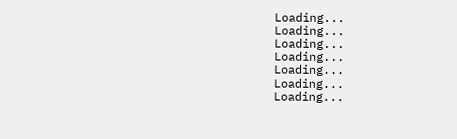Loading...
Loading...
Loading...
Loading...
Loading...
Loading...
Loading...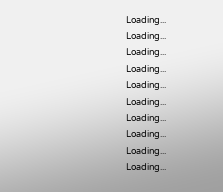Loading...
Loading...
Loading...
Loading...
Loading...
Loading...
Loading...
Loading...
Loading...
Loading...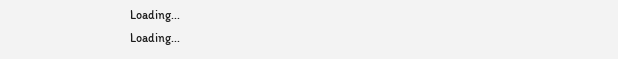Loading...
Loading...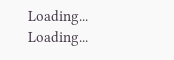Loading...
Loading...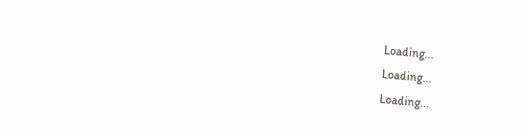Loading...
Loading...
Loading...